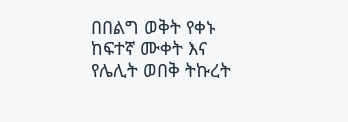በበልግ ወቅት የቀኑ ከፍተኛ ሙቀት እና የሌሊት ወበቅ ትኩረት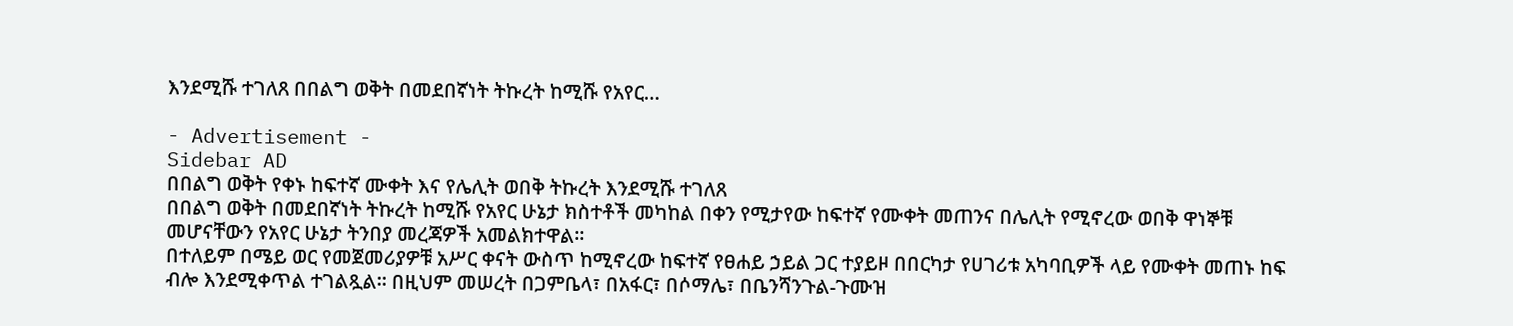እንደሚሹ ተገለጸ በበልግ ወቅት በመደበኛነት ትኩረት ከሚሹ የአየር…

- Advertisement -
Sidebar AD
በበልግ ወቅት የቀኑ ከፍተኛ ሙቀት እና የሌሊት ወበቅ ትኩረት እንደሚሹ ተገለጸ
በበልግ ወቅት በመደበኛነት ትኩረት ከሚሹ የአየር ሁኔታ ክስተቶች መካከል በቀን የሚታየው ከፍተኛ የሙቀት መጠንና በሌሊት የሚኖረው ወበቅ ዋነኞቹ መሆናቸውን የአየር ሁኔታ ትንበያ መረጃዎች አመልክተዋል።
በተለይም በሜይ ወር የመጀመሪያዎቹ አሥር ቀናት ውስጥ ከሚኖረው ከፍተኛ የፀሐይ ኃይል ጋር ተያይዞ በበርካታ የሀገሪቱ አካባቢዎች ላይ የሙቀት መጠኑ ከፍ ብሎ እንደሚቀጥል ተገልጿል። በዚህም መሠረት በጋምቤላ፣ በአፋር፣ በሶማሌ፣ በቤንሻንጉል-ጉሙዝ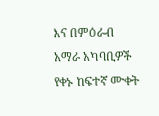እና በምዕራብ አማራ አካባቢዎች የቀኑ ከፍተኛ ሙቀት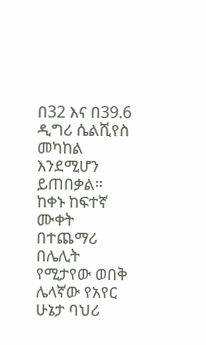በ32 እና በ39.6 ዲግሪ ሴልሺየስ መካከል እንደሚሆን ይጠበቃል።
ከቀኑ ከፍተኛ ሙቀት በተጨማሪ በሌሊት የሚታየው ወበቅ ሌላኛው የአየር ሁኔታ ባህሪ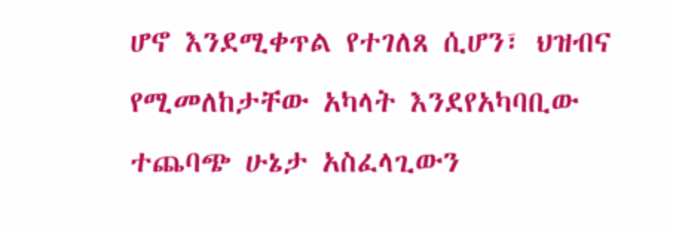ሆኖ እንደሚቀጥል የተገለጸ ሲሆን፣ ህዝብና የሚመለከታቸው አካላት እንደየአካባቢው ተጨባጭ ሁኔታ አስፈላጊውን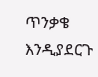ጥንቃቄ እንዲያደርጉ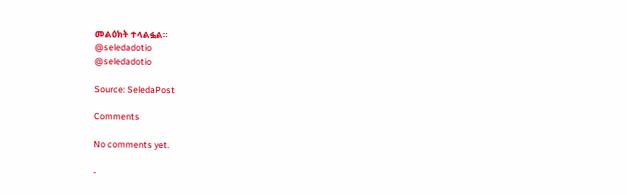መልዕክት ተላልፏል።
@seledadotio
@seledadotio

Source: SeledaPost

Comments

No comments yet.

-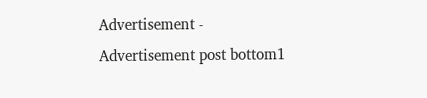Advertisement -
Advertisement post bottom1